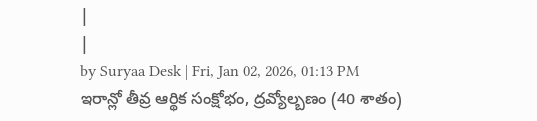|
|
by Suryaa Desk | Fri, Jan 02, 2026, 01:13 PM
ఇరాన్లో తీవ్ర ఆర్థిక సంక్షోభం, ద్రవ్యోల్బణం (40 శాతం)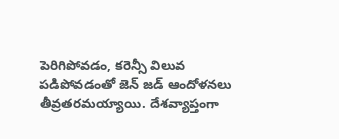పెరిగిపోవడం, కరెన్సీ విలువ పడిపోవడంతో జెన్ జడ్ ఆందోళనలు తీవ్రతరమయ్యాయి. దేశవ్యాప్తంగా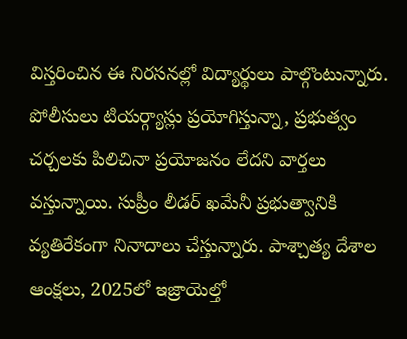విస్తరించిన ఈ నిరసనల్లో విద్యార్థులు పాల్గొంటున్నారు. పోలీసులు టియర్గ్యాస్లు ప్రయోగిస్తున్నా, ప్రభుత్వం చర్చలకు పిలిచినా ప్రయోజనం లేదని వార్తలు వస్తున్నాయి. సుప్రీం లీడర్ ఖమేనీ ప్రభుత్వానికి వ్యతిరేకంగా నినాదాలు చేస్తున్నారు. పాశ్చాత్య దేశాల ఆంక్షలు, 2025లో ఇజ్రాయెల్తో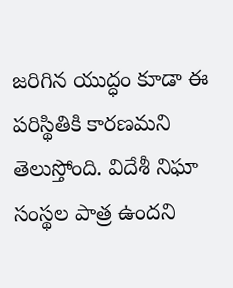జరిగిన యుద్ధం కూడా ఈ పరిస్థితికి కారణమని తెలుస్తోంది. విదేశీ నిఘా సంస్థల పాత్ర ఉందని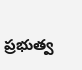ప్రభుత్వ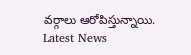వర్గాలు ఆరోపిస్తున్నాయి.
Latest News